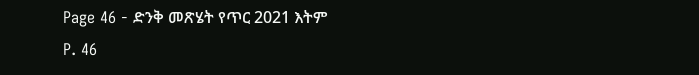Page 46 - ድንቅ መጽሄት የጥር 2021 እትም
P. 46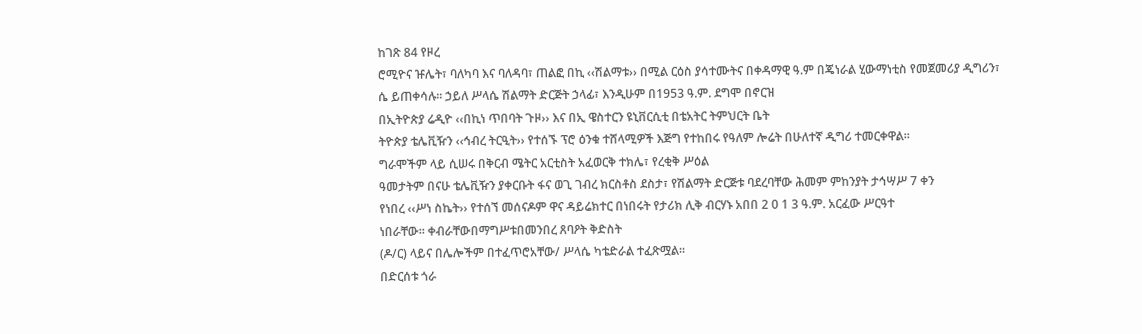ከገጽ 84 የዞረ
ሮሚዮና ዡሌት፣ ባለካባ እና ባለዳባ፣ ጠልፎ በኪ ‹‹ሽልማቱ›› በሚል ርዕስ ያሳተሙትና በቀዳማዊ ዓ.ም በጄነራል ሂውማነቲስ የመጀመሪያ ዲግሪን፣
ሴ ይጠቀሳሉ፡፡ ኃይለ ሥላሴ ሽልማት ድርጅት ኃላፊ፣ እንዲሁም በ1953 ዓ.ም. ደግሞ በኖርዝ
በኢትዮጵያ ሬዲዮ ‹‹በኪነ ጥበባት ጉዞ›› እና በኢ ዌስተርን ዩኒቨርሲቲ በቴአትር ትምህርት ቤት
ትዮጵያ ቴሌቪዥን ‹‹ኅብረ ትርዒት›› የተሰኙ ፕሮ ዕንቁ ተሸላሚዎች እጅግ የተከበሩ የዓለም ሎሬት በሁለተኛ ዲግሪ ተመርቀዋል።
ግራሞችም ላይ ሲሠሩ በቅርብ ሜትር አርቲስት አፈወርቅ ተክሌ፣ የረቂቅ ሥዕል
ዓመታትም በናሁ ቴሌቪዥን ያቀርቡት ፋና ወጊ ገብረ ክርስቶስ ደስታ፣ የሽልማት ድርጅቱ ባደረባቸው ሕመም ምከንያት ታኅሣሥ 7 ቀን
የነበረ ‹‹ሥነ ስኬት›› የተሰኘ መሰናዶም ዋና ዳይሬክተር በነበሩት የታሪክ ሊቅ ብርሃኑ አበበ 2 0 1 3 ዓ.ም. አርፈው ሥርዓተ
ነበራቸው፡፡ ቀብራቸውበማግሥቱበመንበረ ጸባዖት ቅድስት
(ዶ/ር) ላይና በሌሎችም በተፈጥሮአቸው/ ሥላሴ ካቴድራል ተፈጽሟል።
በድርሰቱ ጎራ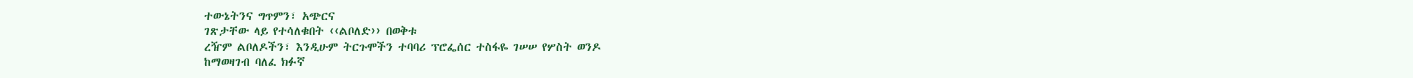ተውኔትንና ግጥምን፣ አጭርና
ገጽታቸው ላይ የተሳለቁበት ‹‹ልቦለድ›› በወቅቱ
ረዥም ልቦለዶችን፣ እንዲሁም ትርጉሞችን ተባባሪ ፕሮፌሰር ተስፋዬ ገሠሠ የሦስት ወንዶ
ከማወዛገብ ባለፈ ክፉኛ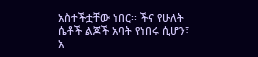አስተችቷቸው ነበር፡፡ ችና የሁለት ሴቶች ልጆች አባት የነበሩ ሲሆን፣ አ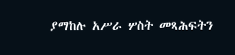ያማከሉ አሥራ ሦስት መጻሕፍትን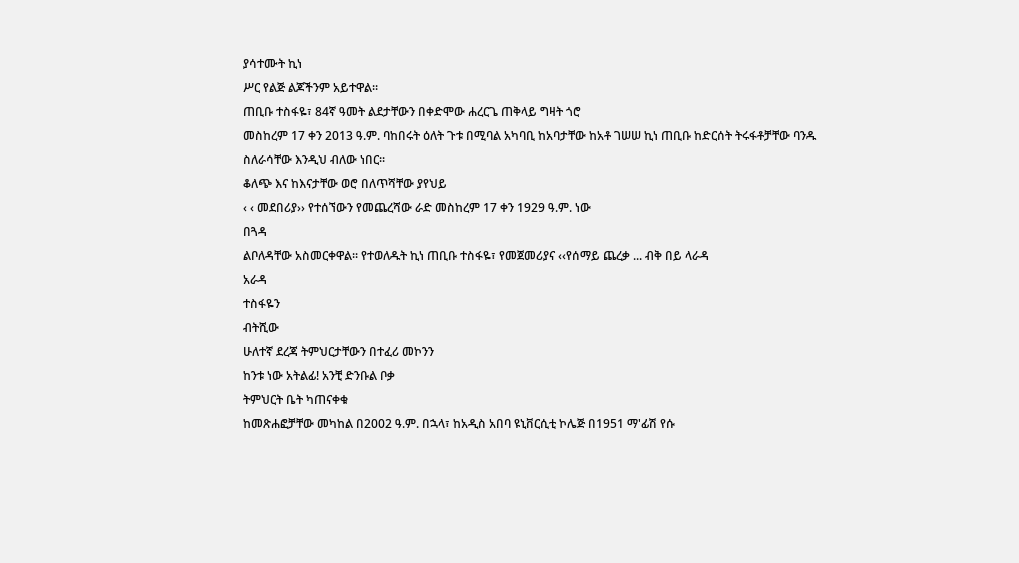ያሳተሙት ኪነ
ሥር የልጅ ልጆችንም አይተዋል።
ጠቢቡ ተስፋዬ፣ 84ኛ ዓመት ልደታቸውን በቀድሞው ሐረርጌ ጠቅላይ ግዛት ጎሮ
መስከረም 17 ቀን 2013 ዓ.ም. ባከበሩት ዕለት ጉቱ በሚባል አካባቢ ከአባታቸው ከአቶ ገሠሠ ኪነ ጠቢቡ ከድርሰት ትሩፋቶቻቸው ባንዱ
ስለራሳቸው እንዲህ ብለው ነበር፡፡
ቆለጭ እና ከእናታቸው ወሮ በለጥሻቸው ያየህይ
‹ ‹ መደበሪያ›› የተሰኘውን የመጨረሻው ራድ መስከረም 17 ቀን 1929 ዓ.ም. ነው
በጓዳ
ልቦለዳቸው አስመርቀዋል፡፡ የተወለዱት ኪነ ጠቢቡ ተስፋዬ፣ የመጀመሪያና ‹‹የሰማይ ጨረቃ ... ብቅ በይ ላራዳ
አራዳ
ተስፋዬን
ብትሺው
ሁለተኛ ደረጃ ትምህርታቸውን በተፈሪ መኮንን
ከንቱ ነው አትልፊ! አንቺ ድንቡል ቦቃ
ትምህርት ቤት ካጠናቀቁ
ከመጽሐፎቻቸው መካከል በ2002 ዓ.ም. በኋላ፣ ከአዲስ አበባ ዩኒቨርሲቲ ኮሌጅ በ1951 ማ'ፊሽ የሱ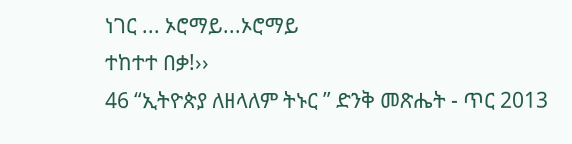ነገር ... ኦሮማይ...ኦሮማይ
ተከተተ በቃ!››
46 “ኢትዮጵያ ለዘላለም ትኑር ” ድንቅ መጽሔት - ጥር 2013